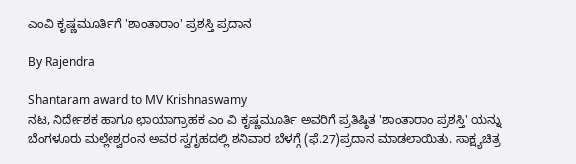ಎಂವಿ ಕೃಷ್ಣಮೂರ್ತಿಗೆ 'ಶಾಂತಾರಾಂ' ಪ್ರಶಸ್ತಿ ಪ್ರದಾನ

By Rajendra

Shantaram award to MV Krishnaswamy
ನಟ, ನಿರ್ದೇಶಕ ಹಾಗೂ ಛಾಯಾಗ್ರಾಹಕ ಎಂ ವಿ ಕೃಷ್ಣಮೂರ್ತಿ ಅವರಿಗೆ ಪ್ರತಿಷ್ಠಿತ 'ಶಾಂತಾರಾಂ ಪ್ರಶಸ್ತಿ' ಯನ್ನು ಬೆಂಗಳೂರು ಮಲ್ಲೇಶ್ವರಂನ ಅವರ ಸ್ವಗೃಹದಲ್ಲಿ ಶನಿವಾರ ಬೆಳಗ್ಗೆ (ಫೆ.27)ಪ್ರದಾನ ಮಾಡಲಾಯಿತು. ಸಾಕ್ಷ್ಯಚಿತ್ರ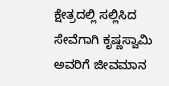ಕ್ಷೇತ್ರದಲ್ಲಿ ಸಲ್ಲಿಸಿದ ಸೇವೆಗಾಗಿ ಕೃಷ್ಣಸ್ವಾಮಿ ಅವರಿಗೆ ಜೀವಮಾನ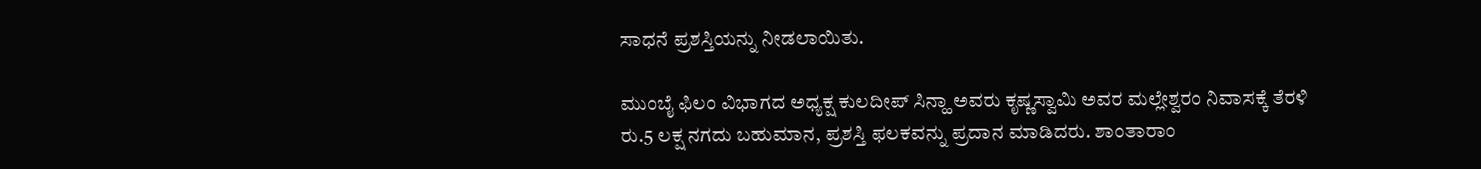ಸಾಧನೆ ಪ್ರಶಸ್ತಿಯನ್ನು ನೀಡಲಾಯಿತು.

ಮುಂಬೈ ಫಿಲಂ ವಿಭಾಗದ ಅಧ್ಯಕ್ಷ ಕುಲದೀಪ್ ಸಿನ್ಹಾ ಅವರು ಕೃಷ್ಣಸ್ವಾಮಿ ಅವರ ಮಲ್ಲೇಶ್ವರಂ ನಿವಾಸಕ್ಕೆ ತೆರಳಿ ರು.5 ಲಕ್ಷ ನಗದು ಬಹುಮಾನ, ಪ್ರಶಸ್ತಿ ಫಲಕವನ್ನು ಪ್ರದಾನ ಮಾಡಿದರು. ಶಾಂತಾರಾಂ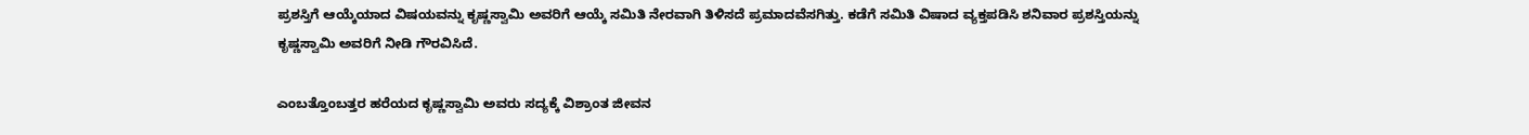ಪ್ರಶಸ್ತಿಗೆ ಆಯ್ಕೆಯಾದ ವಿಷಯವನ್ನು ಕೃಷ್ಣಸ್ವಾಮಿ ಅವರಿಗೆ ಆಯ್ಕೆ ಸಮಿತಿ ನೇರವಾಗಿ ತಿಳಿಸದೆ ಪ್ರಮಾದವೆಸಗಿತ್ತು. ಕಡೆಗೆ ಸಮಿತಿ ವಿಷಾದ ವ್ಯಕ್ತಪಡಿಸಿ ಶನಿವಾರ ಪ್ರಶಸ್ತಿಯನ್ನು ಕೃಷ್ಣಸ್ವಾಮಿ ಅವರಿಗೆ ನೀಡಿ ಗೌರವಿಸಿದೆ.

ಎಂಬತ್ತೊಂಬತ್ತರ ಹರೆಯದ ಕೃಷ್ಣಸ್ವಾಮಿ ಅವರು ಸದ್ಯಕ್ಕೆ ವಿಶ್ರಾಂತ ಜೀವನ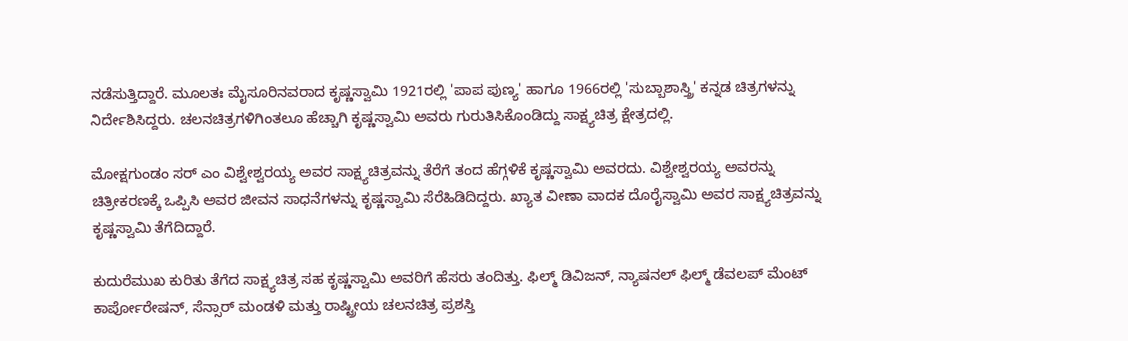ನಡೆಸುತ್ತಿದ್ದಾರೆ. ಮೂಲತಃ ಮೈಸೂರಿನವರಾದ ಕೃಷ್ಣಸ್ವಾಮಿ 1921ರಲ್ಲಿ 'ಪಾಪ ಪುಣ್ಯ' ಹಾಗೂ 1966ರಲ್ಲಿ 'ಸುಬ್ಬಾಶಾಸ್ತ್ರಿ' ಕನ್ನಡ ಚಿತ್ರಗಳನ್ನು ನಿರ್ದೇಶಿಸಿದ್ದರು. ಚಲನಚಿತ್ರಗಳಿಗಿಂತಲೂ ಹೆಚ್ಚಾಗಿ ಕೃಷ್ಣಸ್ವಾಮಿ ಅವರು ಗುರುತಿಸಿಕೊಂಡಿದ್ದು ಸಾಕ್ಷ್ಯಚಿತ್ರ ಕ್ಷೇತ್ರದಲ್ಲಿ.

ಮೋಕ್ಷಗುಂಡಂ ಸರ್ ಎಂ ವಿಶ್ವೇಶ್ವರಯ್ಯ ಅವರ ಸಾಕ್ಷ್ಯಚಿತ್ರವನ್ನು ತೆರೆಗೆ ತಂದ ಹೆಗ್ಗಳಿಕೆ ಕೃಷ್ಣಸ್ವಾಮಿ ಅವರದು. ವಿಶ್ವೇಶ್ವರಯ್ಯ ಅವರನ್ನು ಚಿತ್ರೀಕರಣಕ್ಕೆ ಒಪ್ಪಿಸಿ ಅವರ ಜೀವನ ಸಾಧನೆಗಳನ್ನು ಕೃಷ್ಣಸ್ವಾಮಿ ಸೆರೆಹಿಡಿದಿದ್ದರು. ಖ್ಯಾತ ವೀಣಾ ವಾದಕ ದೊರೈಸ್ವಾಮಿ ಅವರ ಸಾಕ್ಷ್ಯಚಿತ್ರವನ್ನು ಕೃಷ್ಣಸ್ವಾಮಿ ತೆಗೆದಿದ್ದಾರೆ.

ಕುದುರೆಮುಖ ಕುರಿತು ತೆಗೆದ ಸಾಕ್ಷ್ಯಚಿತ್ರ ಸಹ ಕೃಷ್ಣಸ್ವಾಮಿ ಅವರಿಗೆ ಹೆಸರು ತಂದಿತ್ತು. ಫಿಲ್ಮ್ ಡಿವಿಜನ್, ನ್ಯಾಷನಲ್ ಫಿಲ್ಮ್ ಡೆವಲಪ್ ಮೆಂಟ್ ಕಾರ್ಪೋರೇಷನ್, ಸೆನ್ಸಾರ್ ಮಂಡಳಿ ಮತ್ತು ರಾಷ್ಟ್ರೀಯ ಚಲನಚಿತ್ರ ಪ್ರಶಸ್ತಿ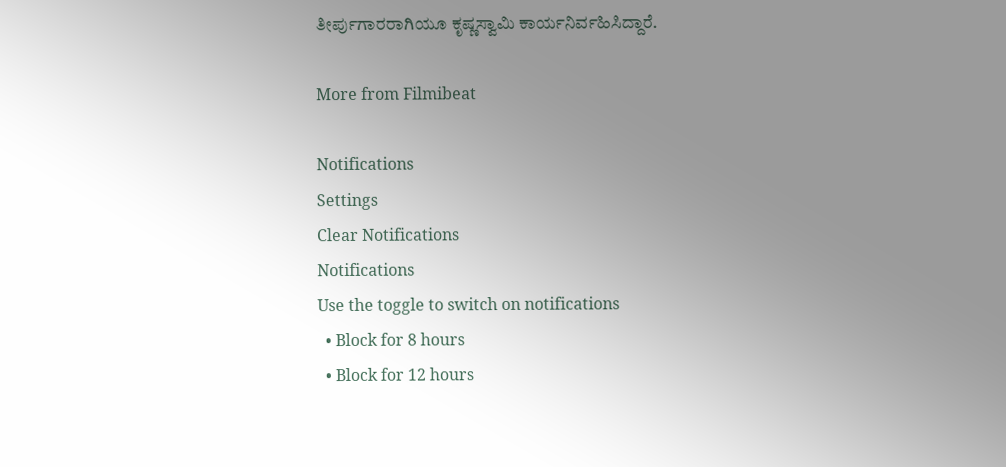ತೀರ್ಪುಗಾರರಾಗಿಯೂ ಕೃಷ್ಣಸ್ವಾಮಿ ಕಾರ್ಯನಿರ್ವಹಿಸಿದ್ದಾರೆ.

More from Filmibeat

Notifications
Settings
Clear Notifications
Notifications
Use the toggle to switch on notifications
  • Block for 8 hours
  • Block for 12 hours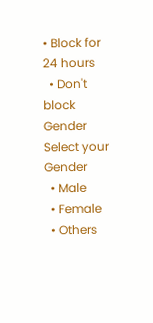• Block for 24 hours
  • Don't block
Gender
Select your Gender
  • Male
  • Female
  • Others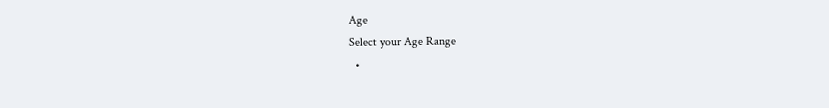Age
Select your Age Range
  •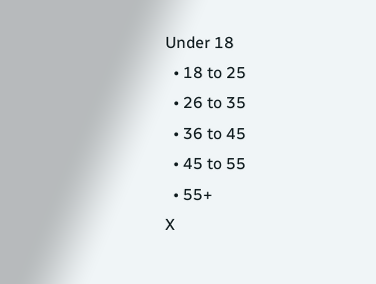Under 18
  • 18 to 25
  • 26 to 35
  • 36 to 45
  • 45 to 55
  • 55+
X